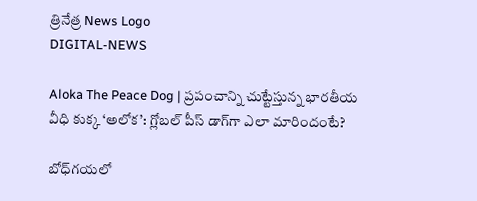త్రినేత్ర News Logo
DIGITAL-NEWS

Aloka The Peace Dog | ప్రపంచాన్ని చుట్టేస్తున్న భారతీయ వీధి కుక్క ‘అలోక’: గ్లోబల్ పీస్ డాగ్‌గా ఎలా మారిందంటే?

బోధ్‌గయలో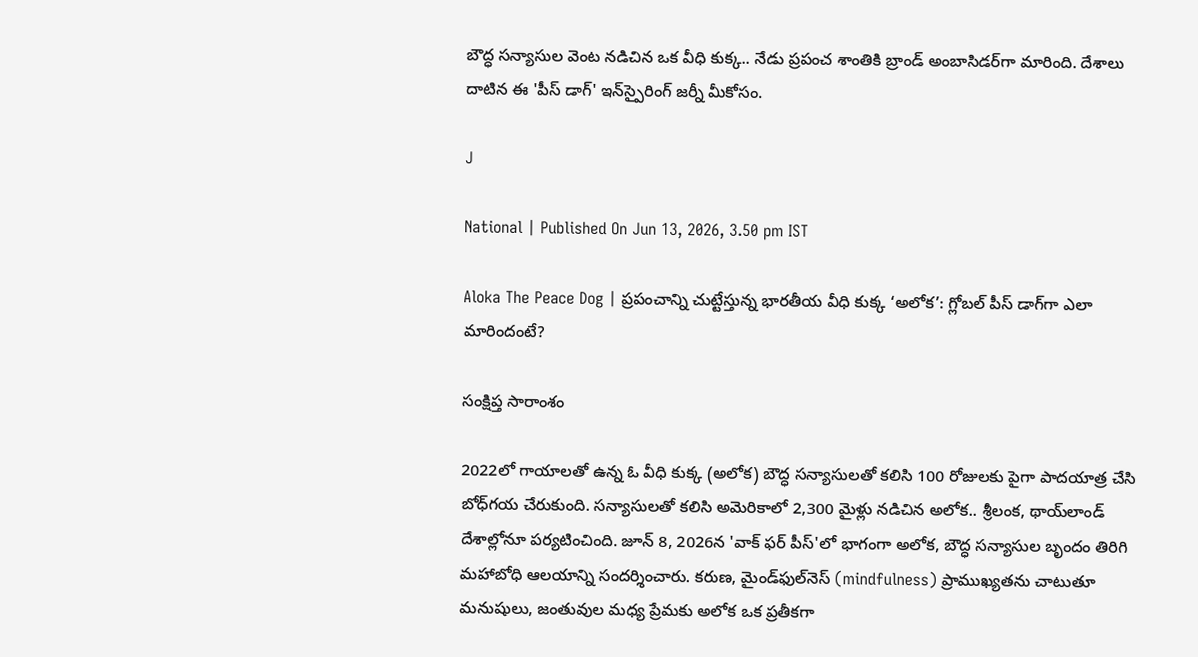బౌద్ధ సన్యాసుల వెంట నడిచిన ఒక వీధి కుక్క.. నేడు ప్రపంచ శాంతికి బ్రాండ్ అంబాసిడర్‌గా మారింది. దేశాలు దాటిన ఈ 'పీస్ డాగ్' ఇన్‌స్పైరింగ్ జర్నీ మీకోసం.

J

National | Published On Jun 13, 2026, 3.50 pm IST

Aloka The Peace Dog | ప్రపంచాన్ని చుట్టేస్తున్న భారతీయ వీధి కుక్క ‘అలోక’: గ్లోబల్ పీస్ డాగ్‌గా ఎలా మారిందంటే?

సంక్షిప్త సారాంశం

2022లో గాయాలతో ఉన్న ఓ వీధి కుక్క (అలోక) బౌద్ధ సన్యాసులతో కలిసి 100 రోజులకు పైగా పాదయాత్ర చేసి బోధ్‌గయ చేరుకుంది. సన్యాసులతో కలిసి అమెరికాలో 2,300 మైళ్లు నడిచిన అలోక.. శ్రీలంక, థాయ్‌లాండ్ దేశాల్లోనూ పర్యటించింది. జూన్ 8, 2026న 'వాక్ ఫర్ పీస్'లో భాగంగా అలోక, బౌద్ధ సన్యాసుల బృందం తిరిగి మహాబోధి ఆలయాన్ని సందర్శించారు. కరుణ, మైండ్‌ఫుల్‌నెస్ (mindfulness) ప్రాముఖ్యతను చాటుతూ మనుషులు, జంతువుల మధ్య ప్రేమకు అలోక ఒక ప్రతీకగా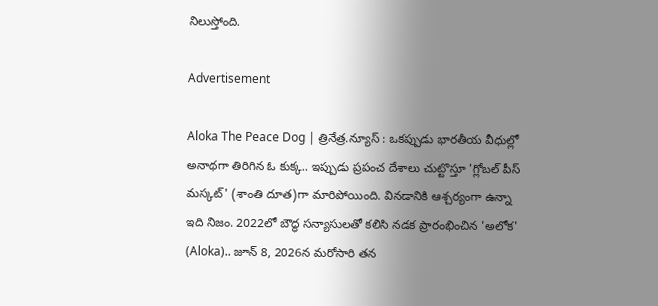నిలుస్తోంది.

Advertisement

Aloka The Peace Dog | త్రినేత్ర.న్యూస్ : ఒకప్పుడు భారతీయ వీధుల్లో అనాథగా తిరిగిన ఓ కుక్క.. ఇప్పుడు ప్రపంచ దేశాలు చుట్టొస్తూ 'గ్లోబల్ పీస్ మస్కట్' (శాంతి దూత)గా మారిపోయింది. వినడానికి ఆశ్చర్యంగా ఉన్నా ఇది నిజం. 2022లో బౌద్ధ సన్యాసులతో కలిసి నడక ప్రారంభించిన 'అలోక' (Aloka).. జూన్ 8, 2026న మరోసారి తన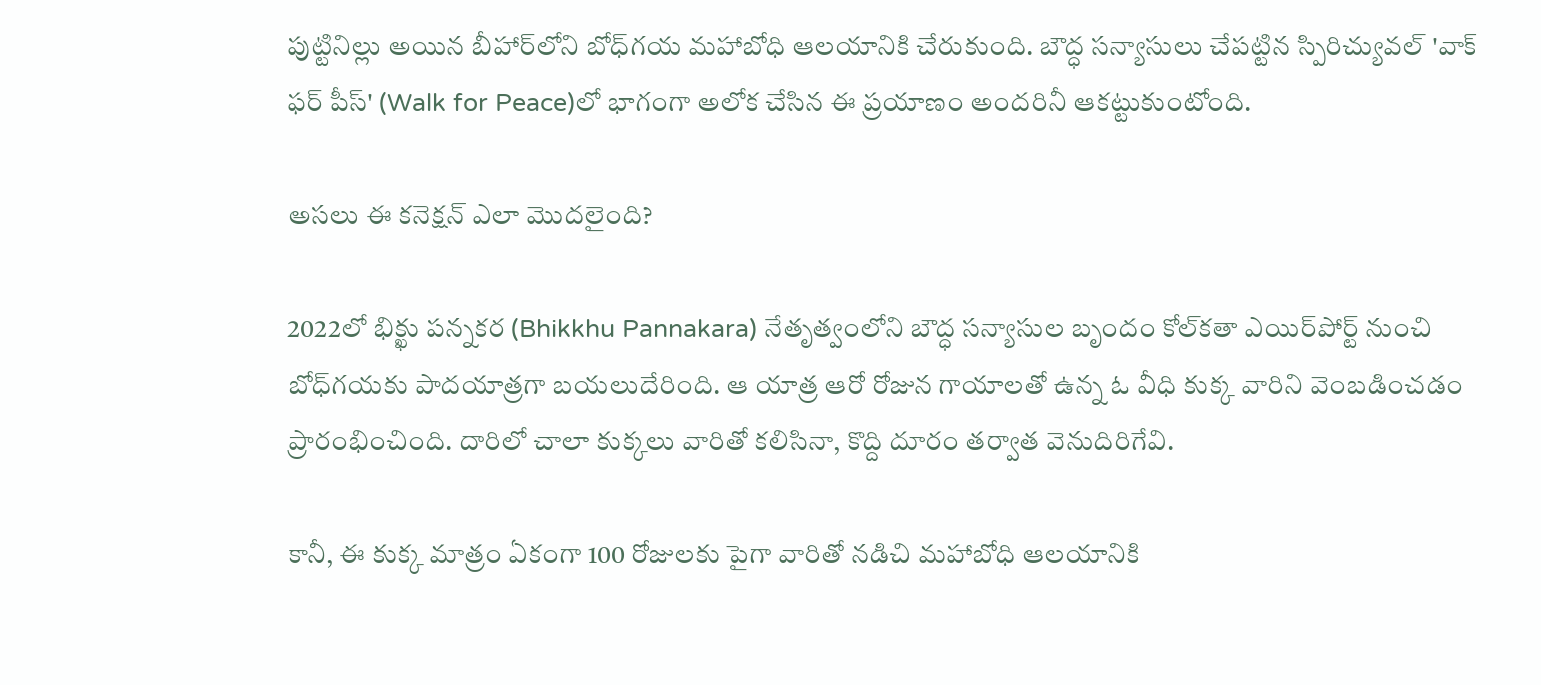పుట్టినిల్లు అయిన బీహార్‌లోని బోధ్‌గయ మహాబోధి ఆలయానికి చేరుకుంది. బౌద్ధ సన్యాసులు చేపట్టిన స్పిరిచ్యువల్ 'వాక్ ఫర్ పీస్' (Walk for Peace)లో భాగంగా అలోక చేసిన ఈ ప్రయాణం అందరినీ ఆకట్టుకుంటోంది.

అసలు ఈ కనెక్షన్ ఎలా మొదలైంది?

2022లో భిక్ఖు పన్నకర (Bhikkhu Pannakara) నేతృత్వంలోని బౌద్ధ సన్యాసుల బృందం కోల్‌కతా ఎయిర్‌పోర్ట్ నుంచి బోధ్‌గయకు పాదయాత్రగా బయలుదేరింది. ఆ యాత్ర ఆరో రోజున గాయాలతో ఉన్న ఓ వీధి కుక్క వారిని వెంబడించడం ప్రారంభించింది. దారిలో చాలా కుక్కలు వారితో కలిసినా, కొద్ది దూరం తర్వాత వెనుదిరిగేవి.

కానీ, ఈ కుక్క మాత్రం ఏకంగా 100 రోజులకు పైగా వారితో నడిచి మహాబోధి ఆలయానికి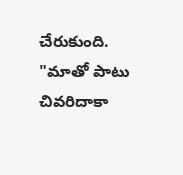చేరుకుంది. "మాతో పాటు చివరిదాకా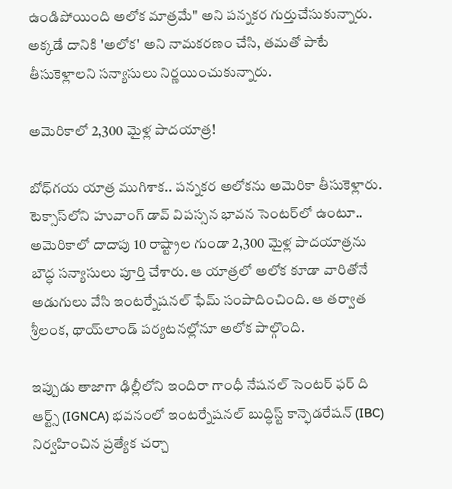ఉండిపోయింది అలోక మాత్రమే" అని పన్నకర గుర్తుచేసుకున్నారు. అక్కడే దానికి 'అలోక' అని నామకరణం చేసి, తమతో పాటే తీసుకెళ్లాలని సన్యాసులు నిర్ణయించుకున్నారు.

అమెరికాలో 2,300 మైళ్ల పాదయాత్ర!

బోధ్‌గయ యాత్ర ముగిశాక.. పన్నకర అలోకను అమెరికా తీసుకెళ్లారు. టెక్సాస్‌లోని హువాంగ్ డావ్ విపస్సన భావన సెంటర్‌లో ఉంటూ.. అమెరికాలో దాదాపు 10 రాష్ట్రాల గుండా 2,300 మైళ్ల పాదయాత్రను బౌద్ధ సన్యాసులు పూర్తి చేశారు. ఆ యాత్రలో అలోక కూడా వారితోనే అడుగులు వేసి ఇంటర్నేషనల్ ఫేమ్ సంపాదించింది. ఆ తర్వాత శ్రీలంక, థాయ్‌లాండ్ పర్యటనల్లోనూ అలోక పాల్గొంది.

ఇప్పుడు తాజాగా ఢిల్లీలోని ఇందిరా గాంధీ నేషనల్ సెంటర్ ఫర్ ది ఆర్ట్స్ (IGNCA) భవనంలో ఇంటర్నేషనల్ బుద్ధిస్ట్ కాన్ఫెడరేషన్ (IBC) నిర్వహించిన ప్రత్యేక చర్చా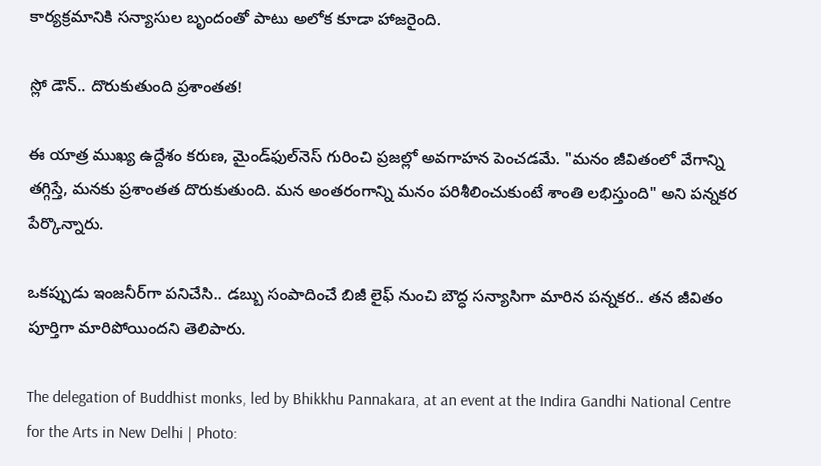కార్యక్రమానికి సన్యాసుల బృందంతో పాటు అలోక కూడా హాజరైంది.

స్లో డౌన్.. దొరుకుతుంది ప్రశాంతత!

ఈ యాత్ర ముఖ్య ఉద్దేశం కరుణ, మైండ్‌ఫుల్‌నెస్ గురించి ప్రజల్లో అవగాహన పెంచడమే. "మనం జీవితంలో వేగాన్ని తగ్గిస్తే, మనకు ప్రశాంతత దొరుకుతుంది. మన అంతరంగాన్ని మనం పరిశీలించుకుంటే శాంతి లభిస్తుంది" అని పన్నకర పేర్కొన్నారు.

ఒకప్పుడు ఇంజనీర్‌గా పనిచేసి.. డబ్బు సంపాదించే బిజీ లైఫ్ నుంచి బౌద్ధ సన్యాసిగా మారిన పన్నకర.. తన జీవితం పూర్తిగా మారిపోయిందని తెలిపారు.

The delegation of Buddhist monks, led by Bhikkhu Pannakara, at an event at the Indira Gandhi National Centre for the Arts in New Delhi | Photo: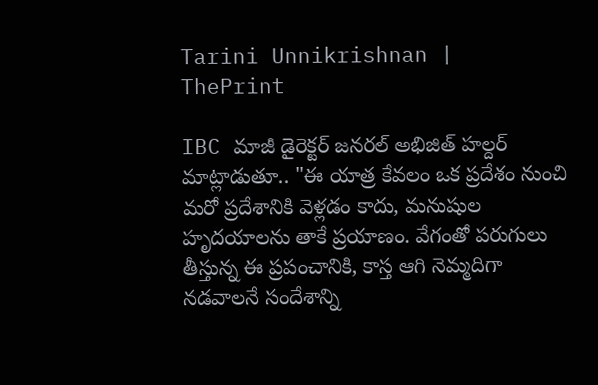Tarini Unnikrishnan | ThePrint

IBC మాజీ డైరెక్టర్ జనరల్ అభిజిత్ హల్దర్ మాట్లాడుతూ.. "ఈ యాత్ర కేవలం ఒక ప్రదేశం నుంచి మరో ప్రదేశానికి వెళ్లడం కాదు, మనుషుల హృదయాలను తాకే ప్రయాణం. వేగంతో పరుగులు తీస్తున్న ఈ ప్రపంచానికి, కాస్త ఆగి నెమ్మదిగా నడవాలనే సందేశాన్ని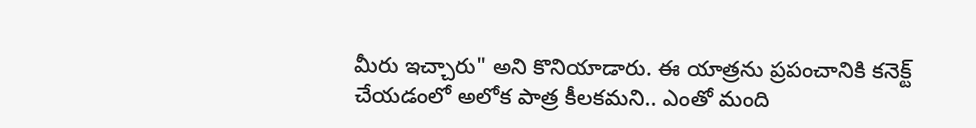మీరు ఇచ్చారు" అని కొనియాడారు. ఈ యాత్రను ప్రపంచానికి కనెక్ట్ చేయడంలో అలోక పాత్ర కీలకమని.. ఎంతో మంది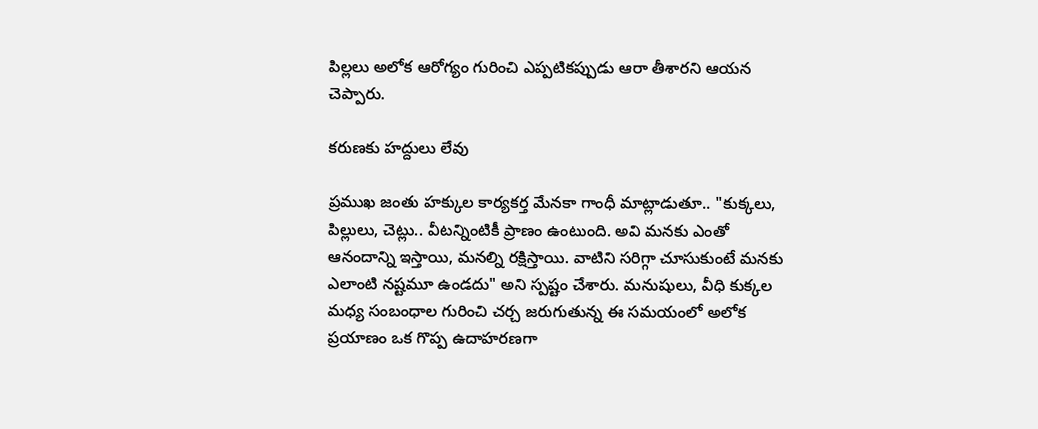పిల్లలు అలోక ఆరోగ్యం గురించి ఎప్పటికప్పుడు ఆరా తీశారని ఆయన చెప్పారు.

కరుణకు హద్దులు లేవు

ప్రముఖ జంతు హక్కుల కార్యకర్త మేనకా గాంధీ మాట్లాడుతూ.. "కుక్కలు, పిల్లులు, చెట్లు.. వీటన్నింటికీ ప్రాణం ఉంటుంది. అవి మనకు ఎంతో ఆనందాన్ని ఇస్తాయి, మనల్ని రక్షిస్తాయి. వాటిని సరిగ్గా చూసుకుంటే మనకు ఎలాంటి నష్టమూ ఉండదు" అని స్పష్టం చేశారు. మనుషులు, వీధి కుక్కల మధ్య సంబంధాల గురించి చర్చ జరుగుతున్న ఈ సమయంలో అలోక ప్రయాణం ఒక గొప్ప ఉదాహరణగా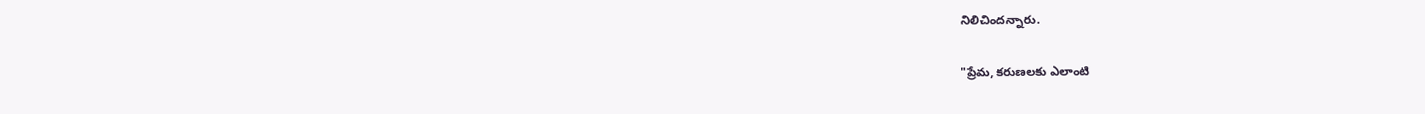నిలిచిందన్నారు.

"ప్రేమ, కరుణలకు ఎలాంటి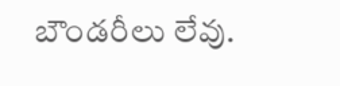బౌండరీలు లేవు.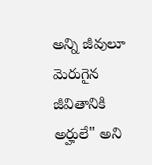అన్ని జీవులూ మెరుగైన జీవితానికి అర్హులే" అని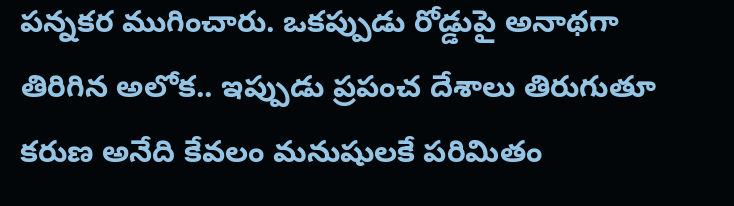పన్నకర ముగించారు. ఒకప్పుడు రోడ్డుపై అనాథగా తిరిగిన అలోక.. ఇప్పుడు ప్రపంచ దేశాలు తిరుగుతూ కరుణ అనేది కేవలం మనుషులకే పరిమితం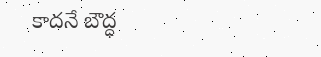కాదనే బౌద్ధ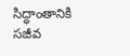సిద్ధాంతానికి సజీవ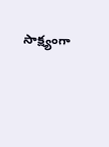సాక్ష్యంగా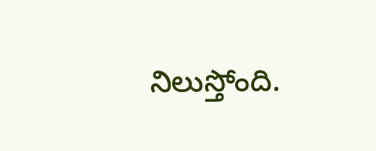నిలుస్తోంది.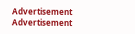Advertisement
Advertisement